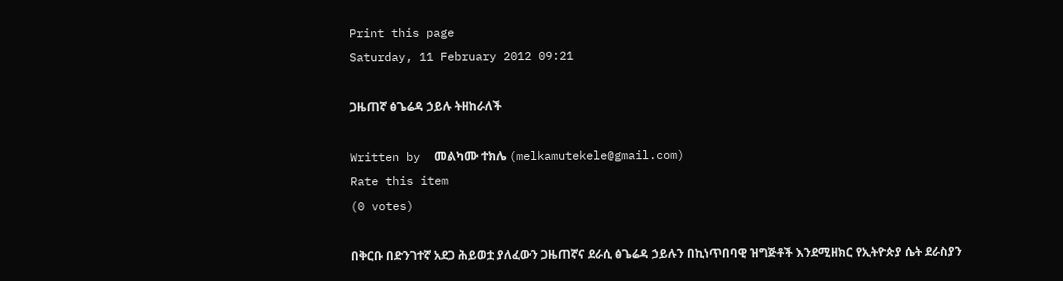Print this page
Saturday, 11 February 2012 09:21

ጋዜጠኛ ፅጌሬዳ ኃይሉ ትዘከራለች

Written by  መልካሙ ተክሌ (melkamutekele@gmail.com)
Rate this item
(0 votes)

በቅርቡ በድንገተኛ አደጋ ሕይወቷ ያለፈውን ጋዜጠኛና ደራሲ ፅጌሬዳ ኃይሉን በኪነጥበባዊ ዝግጅቶች እንደሚዘክር የኢትዮጵያ ሴት ደራስያን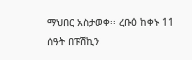ማህበር አስታወቀ፡፡ ረቡዕ ከቀኑ 11 ሰዓት በፑሽኪን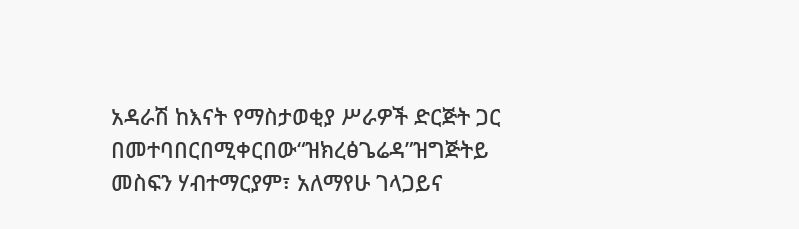አዳራሽ ከእናት የማስታወቂያ ሥራዎች ድርጅት ጋር በመተባበርበሚቀርበው“ዝክረፅጌሬዳ”ዝግጅትይ መስፍን ሃብተማርያም፣ አለማየሁ ገላጋይና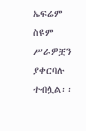ኤፍሬም ስዩም ሥራዎቿን ያቀርባሉ ተብሏል፡፡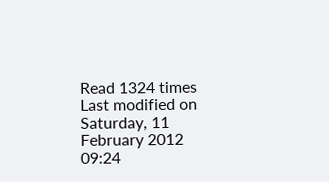Read 1324 times Last modified on Saturday, 11 February 2012 09:24